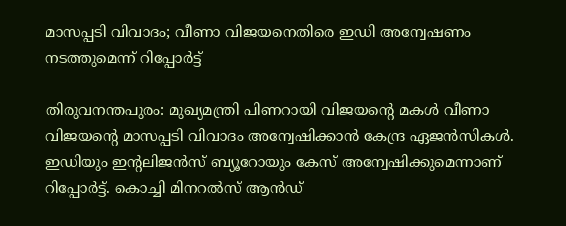മാസപ്പടി വിവാദം; വീണാ വിജയനെതിരെ ഇഡി അന്വേഷണം നടത്തുമെന്ന് റിപ്പോർട്ട്

തിരുവനന്തപുരം: മുഖ്യമന്ത്രി പിണറായി വിജയന്റെ മകൾ വീണാ വിജയന്റെ മാസപ്പടി വിവാദം അന്വേഷിക്കാൻ കേന്ദ്ര ഏജൻസികൾ. ഇഡിയും ഇന്റലിജൻസ് ബ്യൂറോയും കേസ് അന്വേഷിക്കുമെന്നാണ് റിപ്പോർട്ട്. കൊച്ചി മിനറൽസ് ആൻഡ്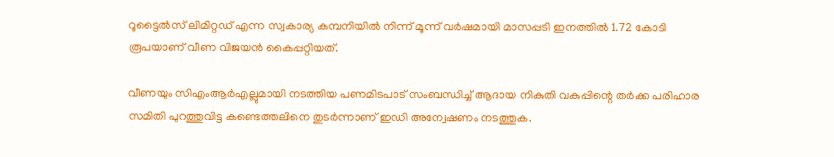റൂട്ടൈൽസ് ലിമിറ്റഡ് എന്ന സ്വകാര്യ കമ്പനിയിൽ നിന്ന് മൂന്ന് വർഷമായി മാസപ്പടി ഇനത്തിൽ 1.72 കോടി രൂപയാണ് വീണ വിജയൻ കൈപ്പറ്റിയത്.

വീണയും സിഎംആർഎല്ലുമായി നടത്തിയ പണമിടപാട് സംബന്ധിച്ച് ആദായ നികുതി വകുപ്പിന്റെ തർക്ക പരിഹാര സമിതി പുറത്തുവിട്ട കണ്ടെത്തലിനെ തുടർന്നാണ് ഇഡി അന്വേഷണം നടത്തുക.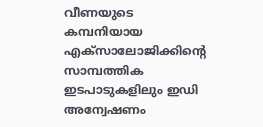വീണയുടെ കമ്പനിയായ എക്‌സാലോജിക്കിന്റെ സാമ്പത്തിക ഇടപാടുകളിലും ഇഡി അന്വേഷണം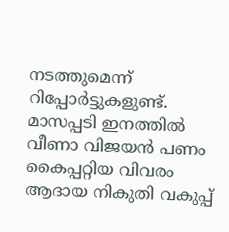നടത്തുമെന്ന് റിപ്പോർട്ടുകളുണ്ട്. മാസപ്പടി ഇനത്തിൽ വീണാ വിജയൻ പണം കൈപ്പറ്റിയ വിവരം ആദായ നികുതി വകുപ്പ്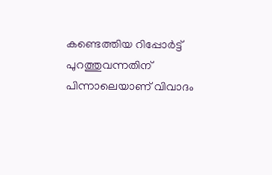കണ്ടെത്തിയ റിപ്പോർട്ട് പുറത്തുവന്നതിന് പിന്നാലെയാണ് വിവാദം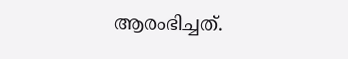ആരംഭിച്ചത്.